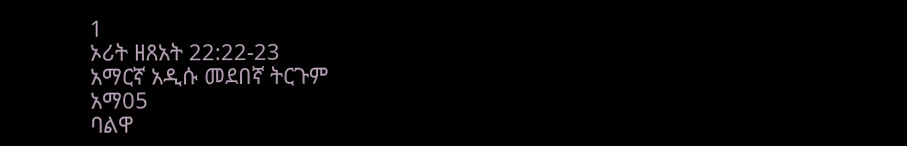1
ኦሪት ዘጸአት 22:22-23
አማርኛ አዲሱ መደበኛ ትርጉም
አማ05
ባልዋ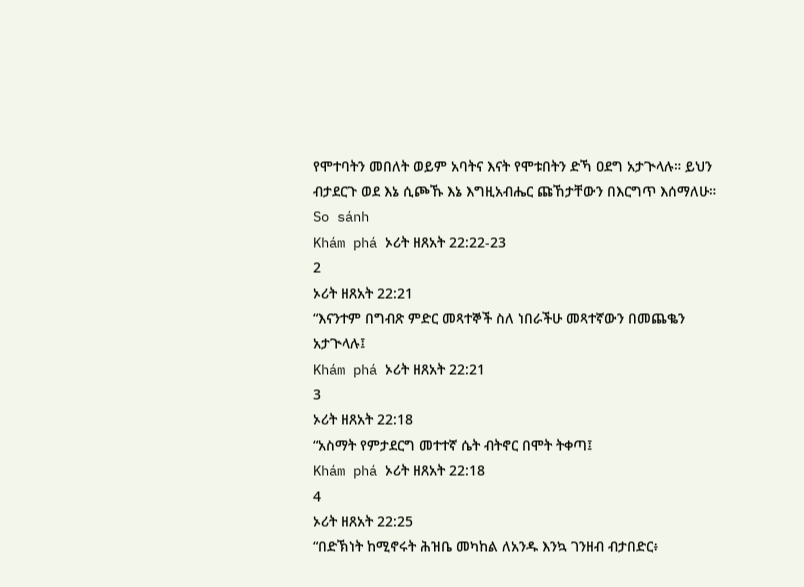የሞተባትን መበለት ወይም አባትና እናት የሞቱበትን ድኻ ዐደግ አታጒላሉ። ይህን ብታደርጉ ወደ እኔ ሲጮኹ እኔ እግዚአብሔር ጩኸታቸውን በእርግጥ እሰማለሁ።
So sánh
Khám phá ኦሪት ዘጸአት 22:22-23
2
ኦሪት ዘጸአት 22:21
“እናንተም በግብጽ ምድር መጻተኞች ስለ ነበራችሁ መጻተኛውን በመጨቈን አታጒላሉ፤
Khám phá ኦሪት ዘጸአት 22:21
3
ኦሪት ዘጸአት 22:18
“አስማት የምታደርግ መተተኛ ሴት ብትኖር በሞት ትቀጣ፤
Khám phá ኦሪት ዘጸአት 22:18
4
ኦሪት ዘጸአት 22:25
“በድኽነት ከሚኖሩት ሕዝቤ መካከል ለአንዱ እንኳ ገንዘብ ብታበድር፥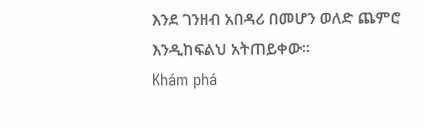እንደ ገንዘብ አበዳሪ በመሆን ወለድ ጨምሮ እንዲከፍልህ አትጠይቀው።
Khám phá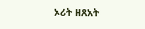ኦሪት ዘጸአት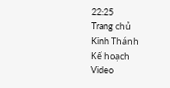22:25
Trang chủ
Kinh Thánh
Kế hoạch
Video